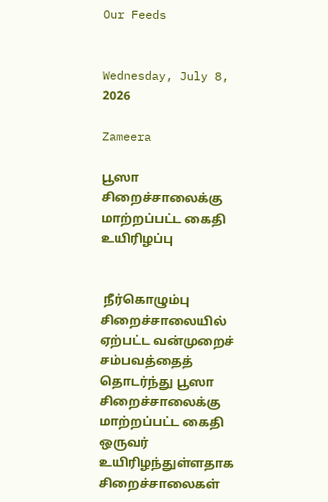Our Feeds


Wednesday, July 8, 2026

Zameera

பூஸா சிறைச்சாலைக்கு மாற்றப்பட்ட கைதி உயிரிழப்பு


 நீர்கொழும்பு சிறைச்சாலையில் ஏற்பட்ட வன்முறைச் சம்பவத்தைத் தொடர்ந்து பூஸா சிறைச்சாலைக்கு மாற்றப்பட்ட கைதி ஒருவர் உயிரிழந்துள்ளதாக சிறைச்சாலைகள்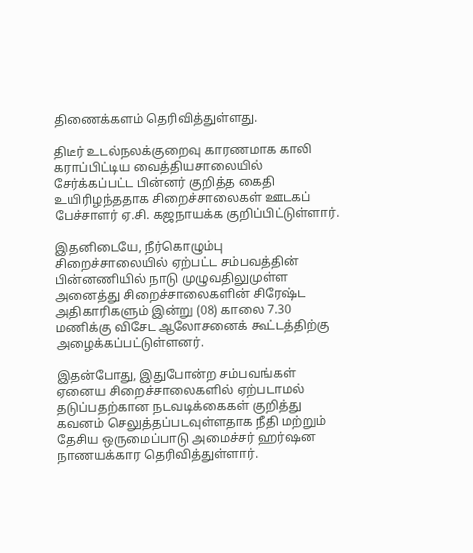திணைக்களம் தெரிவித்துள்ளது.

திடீர் உடல்நலக்குறைவு காரணமாக காலி கராப்பிட்டிய வைத்தியசாலையில் சேர்க்கப்பட்ட பின்னர் குறித்த கைதி உயிரிழந்ததாக சிறைச்சாலைகள் ஊடகப் பேச்சாளர் ஏ.சி. கஜநாயக்க குறிப்பிட்டுள்ளார்.

இதனிடையே, நீர்கொழும்பு சிறைச்சாலையில் ஏற்பட்ட சம்பவத்தின் பின்னணியில் நாடு முழுவதிலுமுள்ள அனைத்து சிறைச்சாலைகளின் சிரேஷ்ட அதிகாரிகளும் இன்று (08) காலை 7.30 மணிக்கு விசேட ஆலோசனைக் கூட்டத்திற்கு அழைக்கப்பட்டுள்ளனர்.

இதன்போது, இதுபோன்ற சம்பவங்கள் ஏனைய சிறைச்சாலைகளில் ஏற்படாமல் தடுப்பதற்கான நடவடிக்கைகள் குறித்து கவனம் செலுத்தப்படவுள்ளதாக நீதி மற்றும் தேசிய ஒருமைப்பாடு அமைச்சர் ஹர்ஷன நாணயக்கார தெரிவித்துள்ளார்.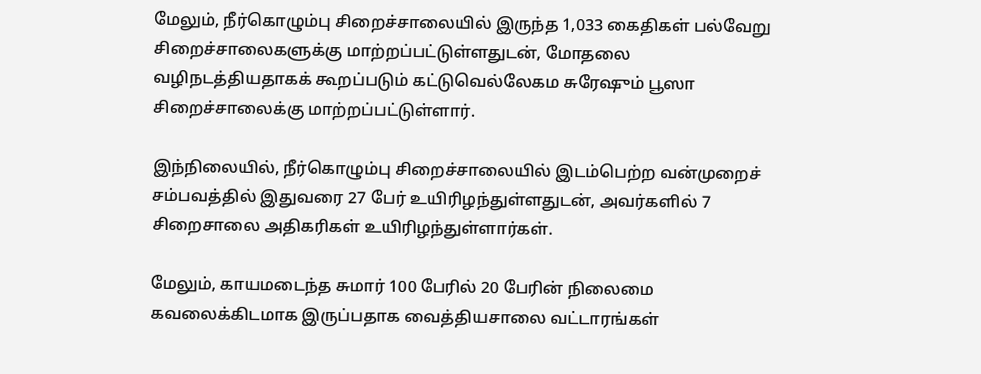மேலும், நீர்கொழும்பு சிறைச்சாலையில் இருந்த 1,033 கைதிகள் பல்வேறு சிறைச்சாலைகளுக்கு மாற்றப்பட்டுள்ளதுடன், மோதலை வழிநடத்தியதாகக் கூறப்படும் கட்டுவெல்லேகம சுரேஷும் பூஸா சிறைச்சாலைக்கு மாற்றப்பட்டுள்ளார்.

இந்நிலையில், நீர்கொழும்பு சிறைச்சாலையில் இடம்பெற்ற வன்முறைச் சம்பவத்தில் இதுவரை 27 பேர் உயிரிழந்துள்ளதுடன், அவர்களில் 7 சிறைசாலை அதிகரிகள் உயிரிழந்துள்ளார்கள்.

மேலும், காயமடைந்த சுமார் 100 பேரில் 20 பேரின் நிலைமை கவலைக்கிடமாக இருப்பதாக வைத்தியசாலை வட்டாரங்கள்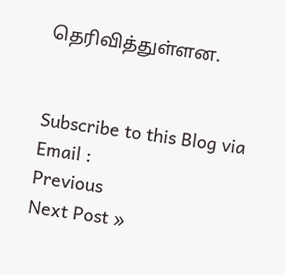தெரிவித்துள்ளன.


Subscribe to this Blog via Email :
Previous
Next Post »